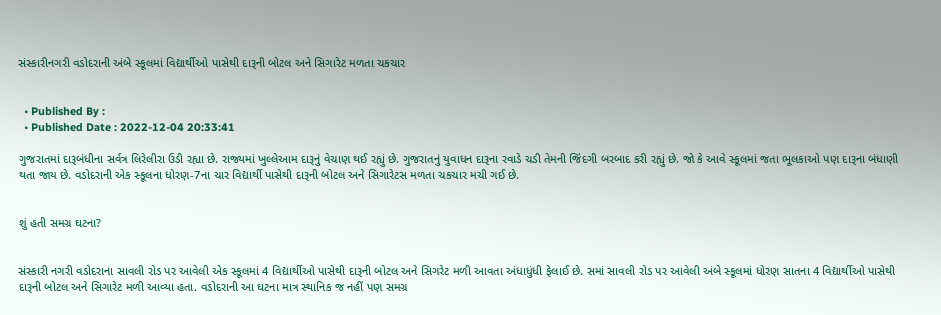સંસ્કારીનગરી વડોદરાની અંબે સ્કૂલમાં વિદ્યાર્થીઓ પાસેથી દારૂની બોટલ અને સિગારેટ મળતા ચકચાર


  • Published By :
  • Published Date : 2022-12-04 20:33:41

ગુજરાતમાં દારૂબંધીના સર્વત્ર લિરેલીરા ઉડી રહ્યા છે. રાજ્યમાં ખુલ્લેઆમ દારૂનું વેચાણ થઈ રહ્યું છે. ગુજરાતનું યુવાધન દારૂના રવાડે ચડી તેમની જિંદગી બરબાદ કરી રહ્યું છે. જો કે આવે સ્કૂલમાં જતા ભૂલકાઓ પણ દારૂના બંધાણી થતા જાય છે. વડોદરાની એક સ્કૂલના ધોરણ-7ના ચાર વિદ્યાર્થી પાસેથી દારૂની બોટલ અને સિગારેટસ મળતા ચકચાર મચી ગઈ છે.


શું હતી સમગ્ર ઘટના?


સંસ્કારી નગરી વડોદરાના સાવલી રોડ પર આવેલી એક સ્કૂલમાં 4 વિદ્યાર્થીઓ પાસેથી દારૂની બોટલ અને સિગરેટ મળી આવતા અંધાધુંધી ફેલાઈ છે. સમાં સાવલી રોડ પર આવેલી અંબે સ્કૂલમાં ધોરણ સાતના 4 વિદ્યાર્થીઓ પાસેથી દારૂની બોટલ અને સિગારેટ મળી આવ્યા હતા. વડોદરાની આ ઘટના માત્ર સ્થાનિક જ નહીં પણ સમગ્ર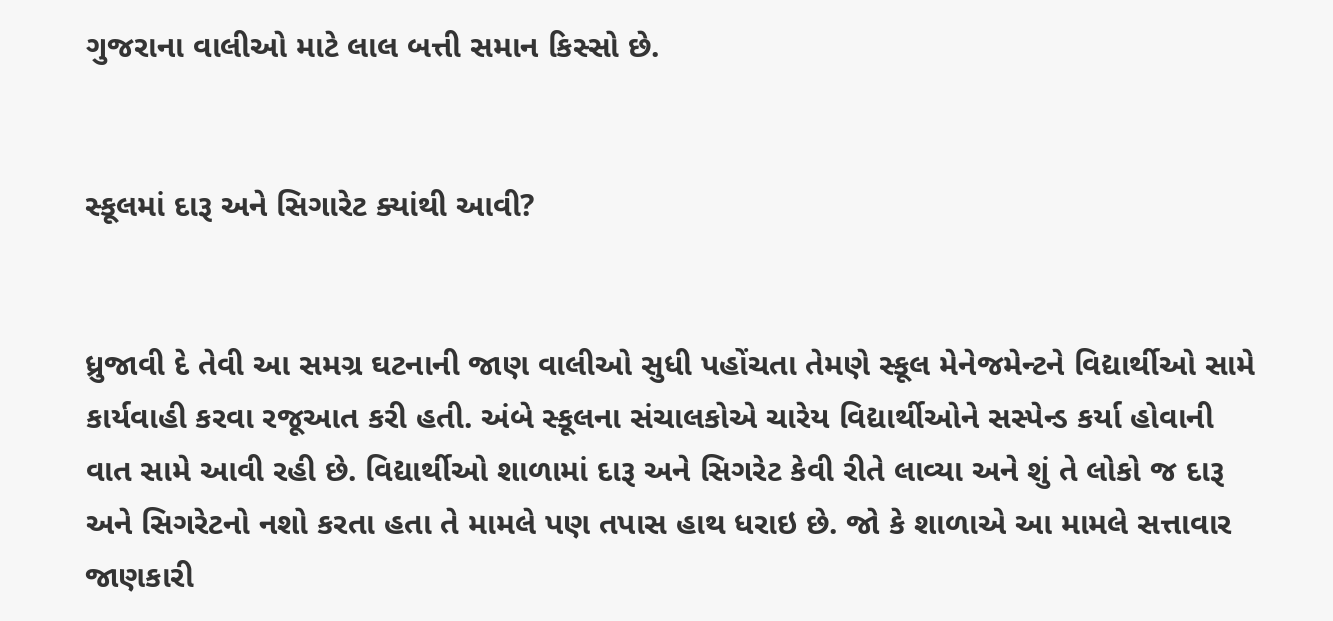ગુજરાના વાલીઓ માટે લાલ બત્તી સમાન કિસ્સો છે.


સ્કૂલમાં દારૂ અને સિગારેટ ક્યાંથી આવી?


ધ્રુજાવી દે તેવી આ સમગ્ર ઘટનાની જાણ વાલીઓ સુધી પહોંચતા તેમણે સ્કૂલ મેનેજમેન્ટને વિદ્યાર્થીઓ સામે કાર્યવાહી કરવા રજૂઆત કરી હતી. અંબે સ્કૂલના સંચાલકોએ ચારેય વિદ્યાર્થીઓને સસ્પેન્ડ કર્યા હોવાની વાત સામે આવી રહી છે. વિદ્યાર્થીઓ શાળામાં દારૂ અને સિગરેટ કેવી રીતે લાવ્યા અને શું તે લોકો જ દારૂ અને સિગરેટનો નશો કરતા હતા તે મામલે પણ તપાસ હાથ ધરાઇ છે. જો કે શાળાએ આ મામલે સત્તાવાર જાણકારી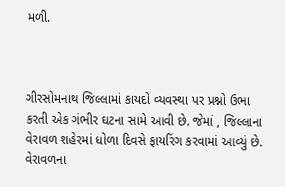મળી.



ગીરસોમનાથ જિલ્લામાં કાયદો વ્યવસ્થા પર પ્રશ્નો ઉભા કરતી એક ગંભીર ઘટના સામે આવી છે. જેમાં , જિલ્લાના વેરાવળ શહેરમાં ધોળા દિવસે ફાયરિંગ કરવામાં આવ્યું છે. વેરાવળના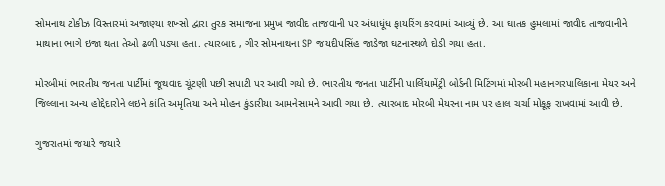સોમનાથ ટોકીઝ વિસ્તારમાં અજાણ્યા શખ્સો દ્વારા તુરક સમાજના પ્રમુખ જાવીદ તાજવાની પર અંધાધૂંધ ફાયરિંગ કરવામાં આવ્યું છે. આ ઘાતક હુમલામાં જાવીદ તાજવાનીને માથાના ભાગે ઇજા થતા તેઓ ઢળી પડ્યા હતા. ત્યારબાદ , ગીર સોમનાથના SP જયદીપસિંહ જાડેજા ઘટનાસ્થળે દોડી ગયા હતા.

મોરબીમાં ભારતીય જનતા પાર્ટીમાં જૂથવાદ ચૂંટણી પછી સપાટી પર આવી ગયો છે. ભારતીય જનતા પાર્ટીની પાર્લિયામેંટ્રી બોર્ડની મિટિંગમાં મોરબી મહાનગરપાલિકાના મેયર અને જિલ્લાના અન્ય હોદ્દેદારોને લઇને કાંતિ અમૃતિયા અને મોહન કુંડારીયા આમનેસામને આવી ગયા છે. ત્યારબાદ મોરબી મેયરના નામ પર હાલ ચર્ચા મોકૂફ રાખવામાં આવી છે.

ગુજરાતમાં જયારે જયારે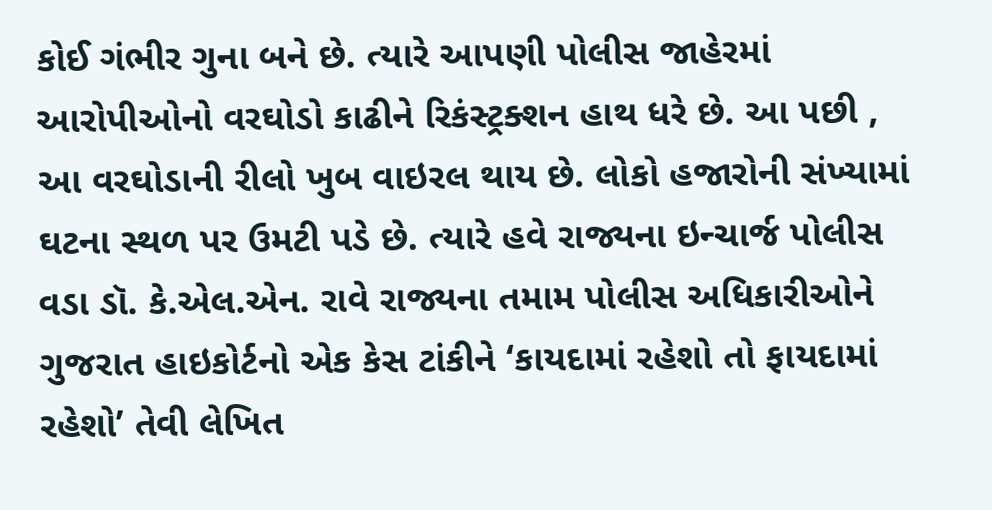કોઈ ગંભીર ગુના બને છે. ત્યારે આપણી પોલીસ જાહેરમાં આરોપીઓનો વરઘોડો કાઢીને રિકંસ્ટ્રક્શન હાથ ધરે છે. આ પછી , આ વરઘોડાની રીલો ખુબ વાઇરલ થાય છે. લોકો હજારોની સંખ્યામાં ઘટના સ્થળ પર ઉમટી પડે છે. ત્યારે હવે રાજ્યના ઇન્ચાર્જ પોલીસ વડા ડૉ. કે.એલ.એન. રાવે રાજ્યના તમામ પોલીસ અધિકારીઓને ગુજરાત હાઇકોર્ટનો એક કેસ ટાંકીને ‘કાયદામાં રહેશો તો ફાયદામાં રહેશો’ તેવી લેખિત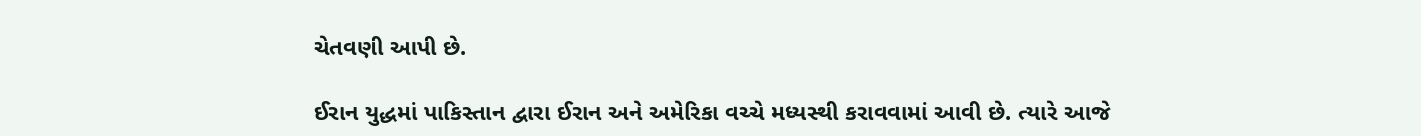ચેતવણી આપી છે.

ઈરાન યુદ્ધમાં પાકિસ્તાન દ્વારા ઈરાન અને અમેરિકા વચ્ચે મધ્યસ્થી કરાવવામાં આવી છે. ત્યારે આજે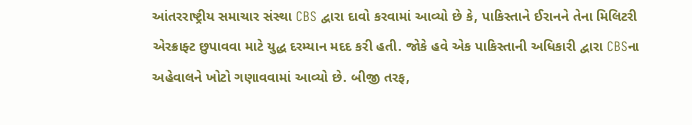આંતરરાષ્ટ્રીય સમાચાર સંસ્થા CBS દ્વારા દાવો કરવામાં આવ્યો છે કે, પાકિસ્તાને ઈરાનને તેના મિલિટરી એરક્રાફ્ટ છુપાવવા માટે યુદ્ધ દરમ્યાન મદદ કરી હતી. જોકે હવે એક પાકિસ્તાની અધિકારી દ્વારા CBSના અહેવાલને ખોટો ગણાવવામાં આવ્યો છે. બીજી તરફ,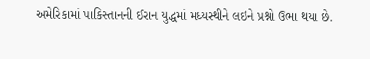અમેરિકામાં પાકિસ્તાનની ઈરાન યુદ્ધમાં મધ્યસ્થીને લઇને પ્રશ્નો ઉભા થયા છે.